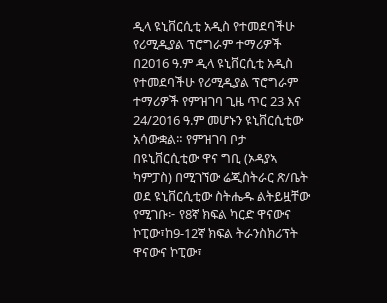ዲላ ዩኒቨርሲቲ አዲስ የተመደባችሁ የሪሚዲያል ፕሮግራም ተማሪዎች በ2016 ዓ.ም ዲላ ዩኒቨርሲቲ አዲስ የተመደባችሁ የሪሚዲያል ፕሮግራም ተማሪዎች የምዝገባ ጊዜ ጥር 23 እና 24/2016 ዓ.ም መሆኑን ዩኒቨርሲቲው አሳውቋል። የምዝገባ ቦታ በዩኒቨርሲቲው ዋና ግቢ (ኦዳያኣ ካምፓስ) በሚገኘው ሬጂስትራር ጽ/ቤት ወደ ዩኒቨርሲቲው ስትሔዱ ልትይዟቸው የሚገቡ፦ የ8ኛ ክፍል ካርድ ዋናውና ኮፒው፣ከ9-12ኛ ክፍል ትራንስክሪፕት ዋናውና ኮፒው፣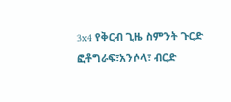3x4 የቅርብ ጊዜ ስምንት ጉርድ ፎቶግራፍ፣አንሶላ፣ ብርድ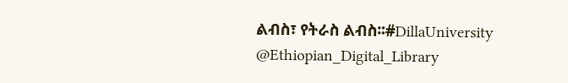ልብስ፣ የትራስ ልብስ፡፡#DillaUniversity @Ethiopian_Digital_Library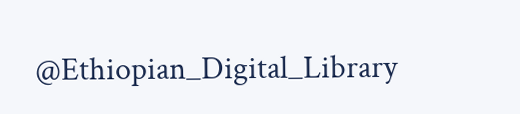@Ethiopian_Digital_Library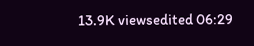13.9K viewsedited 06:29